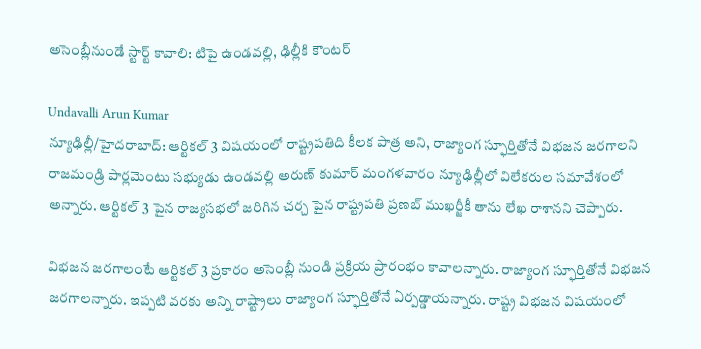అసెంబ్లీనుండే స్టార్ట్ కావాలి: టిపై ఉండవల్లి, ఢిల్లీకి కౌంటర్

Undavalli Arun Kumar
న్యూఢిల్లీ/హైదరాబాద్: ఆర్టికల్ 3 విషయంలో రాష్ట్రపతిది కీలక పాత్ర అని, రాజ్యాంగ స్ఫూర్తితోనే విభజన జరగాలని రాజమండ్రి పార్లమెంటు సభ్యుడు ఉండవల్లి అరుణ్ కుమార్ మంగళవారం న్యూఢిల్లీలో విలేకరుల సమావేశంలో అన్నారు. ఆర్టికల్ 3 పైన రాజ్యసభలో జరిగిన చర్చ పైన రాష్ట్రపతి ప్రణబ్ ముఖర్జీకీ తాను లేఖ రాశానని చెప్పారు.

విభజన జరగాలంటే ఆర్టికల్ 3 ప్రకారం అసెంబ్లీ నుండి ప్రక్రియ ప్రారంభం కావాలన్నారు. రాజ్యాంగ స్ఫూర్తితోనే విభజన జరగాలన్నారు. ఇప్పటి వరకు అన్ని రాష్ట్రాలు రాజ్యాంగ స్ఫూర్తితోనే ఏర్పడ్డాయన్నారు. రాష్ట్ర విభజన విషయంలో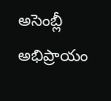అసెంబ్లీ అభిప్రాయం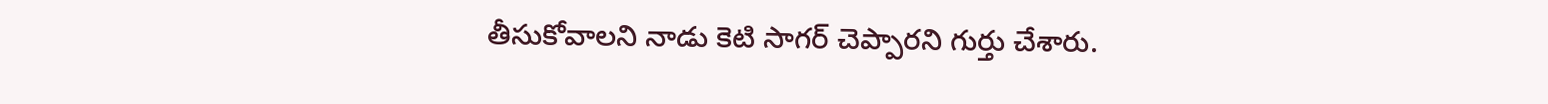తీసుకోవాలని నాడు కెటి సాగర్ చెప్పారని గుర్తు చేశారు.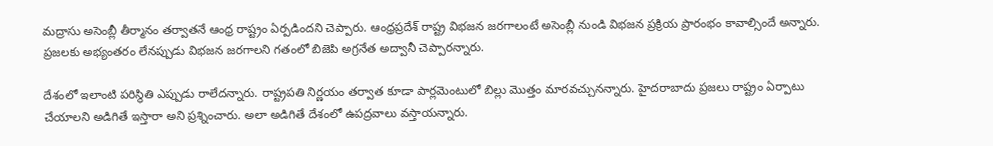మద్రాసు అసెంబ్లీ తీర్మానం తర్వాతనే ఆంధ్ర రాష్ట్రం ఏర్పడిందని చెప్పారు. ఆంధ్రప్రదేశ్ రాష్ట్ర విభజన జరగాలంటే అసెంబ్లీ నుండి విభజన ప్రక్రియ ప్రారంభం కావాల్సిందే అన్నారు. ప్రజలకు అభ్యంతరం లేనప్పుడు విభజన జరగాలని గతంలో బిజెపి అగ్రనేత అద్వానీ చెప్పారన్నారు.

దేశంలో ఇలాంటి పరిస్థితి ఎప్పుడు రాలేదన్నారు. రాష్ట్రపతి నిర్ణయం తర్వాత కూడా పార్లమెంటులో బిల్లు మొత్తం మారవచ్చునన్నారు. హైదరాబాదు ప్రజలు రాష్ట్రం ఏర్పాటు చేయాలని అడిగితే ఇస్తారా అని ప్రశ్నించారు. అలా అడిగితే దేశంలో ఉపద్రవాలు వస్తాయన్నారు.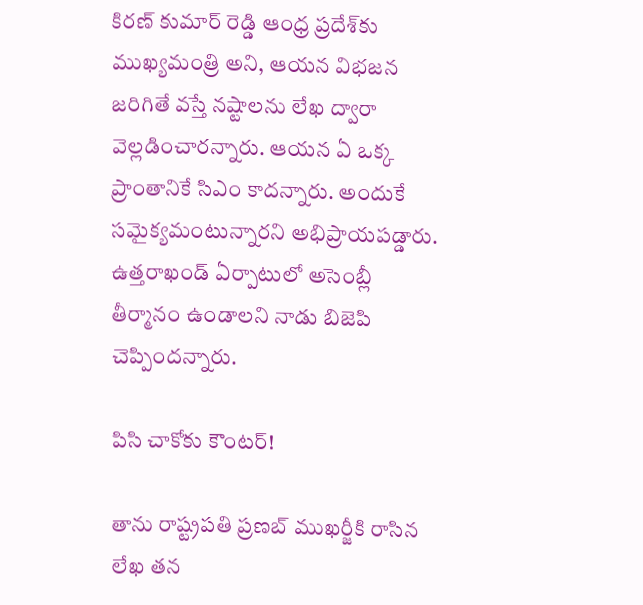కిరణ్ కుమార్ రెడ్డి ఆంధ్ర ప్రదేశ్‌కు ముఖ్యమంత్రి అని, ఆయన విభజన జరిగితే వస్తే నష్టాలను లేఖ ద్వారా వెల్లడించారన్నారు. ఆయన ఏ ఒక్క ప్రాంతానికే సిఎం కాదన్నారు. అందుకే సమైక్యమంటున్నారని అభిప్రాయపడ్డారు. ఉత్తరాఖండ్ ఏర్పాటులో అసెంబ్లీ తీర్మానం ఉండాలని నాడు బిజెపి చెప్పిందన్నారు.

పిసి చాకోకు కౌంటర్!

తాను రాష్ట్రపతి ప్రణబ్ ముఖర్జీకి రాసిన లేఖ తన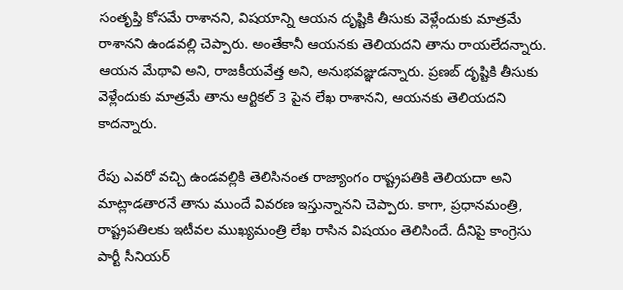సంతృప్తి కోసమే రాశానని, విషయాన్ని ఆయన దృష్టికి తీసుకు వెళ్లేందుకు మాత్రమే రాశానని ఉండవల్లి చెప్పారు. అంతేకానీ ఆయనకు తెలియదని తాను రాయలేదన్నారు. ఆయన మేథావి అని, రాజకీయవేత్త అని, అనుభవజ్ఞుడన్నారు. ప్రణబ్ దృష్టికి తీసుకు వెళ్లేందుకు మాత్రమే తాను ఆర్టికల్ 3 పైన లేఖ రాశానని, ఆయనకు తెలియదని కాదన్నారు.

రేపు ఎవరో వచ్చి ఉండవల్లికి తెలిసినంత రాజ్యాంగం రాష్ట్రపతికి తెలియదా అని మాట్లాడతారనే తాను ముందే వివరణ ఇస్తున్నానని చెప్పారు. కాగా, ప్రధానమంత్రి, రాష్ట్రపతిలకు ఇటీవల ముఖ్యమంత్రి లేఖ రాసిన విషయం తెలిసిందే. దీనిపై కాంగ్రెసు పార్టీ సీనియర్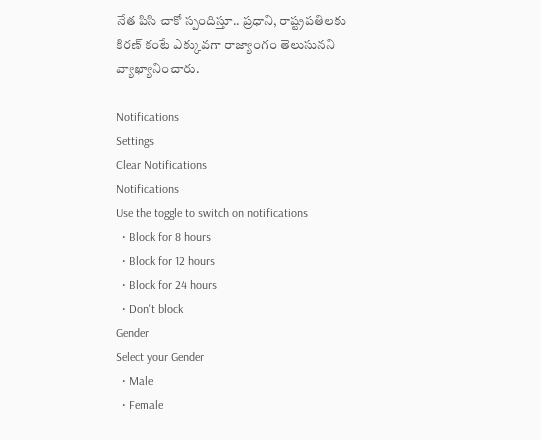నేత పిసి చాకో స్పందిస్తూ.. ప్రధాని, రాష్ట్రపతిలకు కిరణ్ కంటే ఎక్కువగా రాజ్యాంగం తెలుసునని వ్యాఖ్యానించారు.

Notifications
Settings
Clear Notifications
Notifications
Use the toggle to switch on notifications
  • Block for 8 hours
  • Block for 12 hours
  • Block for 24 hours
  • Don't block
Gender
Select your Gender
  • Male
  • Female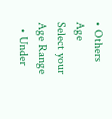• Others
Age
Select your Age Range
  • Under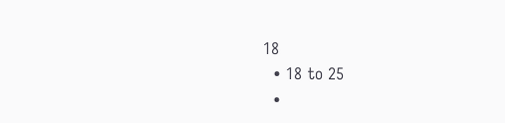18
  • 18 to 25
  •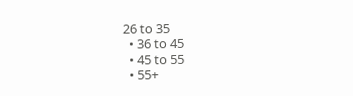26 to 35
  • 36 to 45
  • 45 to 55
  • 55+